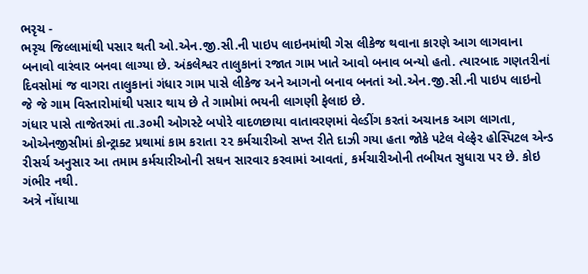ભરૃચ -
ભરૃચ જિલ્લામાંથી પસાર થતી ઓ.એન.જી.સી.ની પાઇપ લાઇનમાંથી ગેસ લીકેજ થવાના કારણે આગ લાગવાના બનાવો વારંવાર બનવા લાગ્યા છે. અંકલેશ્વર તાલુકાનાં રજાત ગામ ખાતે આવો બનાવ બન્યો હતો. ત્યારબાદ ગણતરીનાં દિવસોમાં જ વાગરા તાલુકાનાં ગંધાર ગામ પાસે લીકેજ અને આગનો બનાવ બનતાં ઓ.એન.જી.સી.ની પાઇપ લાઇનો જે જે ગામ વિસ્તારોમાંથી પસાર થાય છે તે ગામોમાં ભયની લાગણી ફેલાઇ છે.
ગંધાર પાસે તાજેતરમાં તા.૩૦મી ઓગસ્ટે બપોરે વાદળછાયા વાતાવરણમાં વેલ્ડીંગ કરતાં અચાનક આગ લાગતા, ઓએનજીસીમાં કોન્ટ્રાક્ટ પ્રથામાં કામ કરાતા ૨૨ કર્મચારીઓ સખ્ત રીતે દાઝી ગયા હતા જોકે પટેલ વેલ્ફેર હોસ્પિટલ એન્ડ રીસર્ચ અનુસાર આ તમામ કર્મચારીઓની સઘન સારવાર કરવામાં આવતાં, કર્મચારીઓની તબીયત સુધારા પર છે. કોઇ ગંભીર નથી.
અત્રે નોંધાયા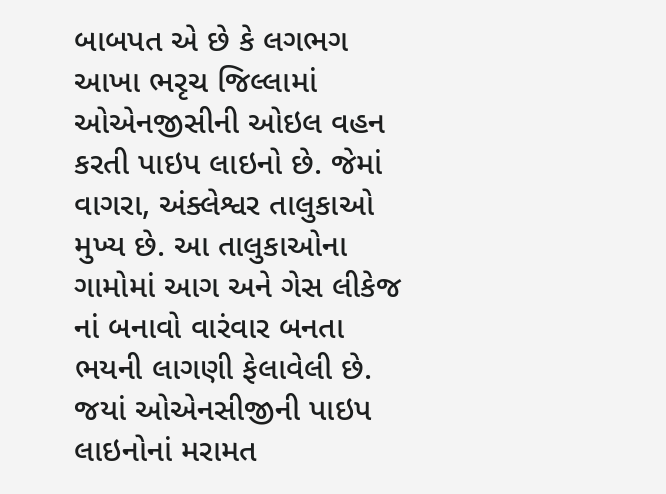બાબપત એ છે કે લગભગ આખા ભરૃચ જિલ્લામાં ઓએનજીસીની ઓઇલ વહન કરતી પાઇપ લાઇનો છે. જેમાં વાગરા, અંક્લેશ્વર તાલુકાઓ મુખ્ય છે. આ તાલુકાઓના ગામોમાં આગ અને ગેસ લીકેજ નાં બનાવો વારંવાર બનતા ભયની લાગણી ફેલાવેલી છે. જયાં ઓએનસીજીની પાઇપ લાઇનોનાં મરામત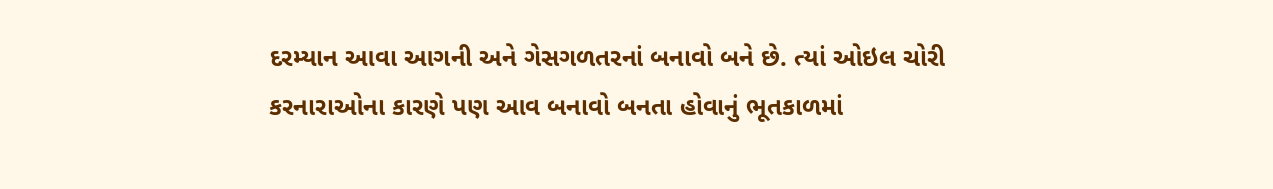દરમ્યાન આવા આગની અને ગેસગળતરનાં બનાવો બને છે. ત્યાં ઓઇલ ચોરી કરનારાઓના કારણે પણ આવ બનાવો બનતા હોવાનું ભૂતકાળમાં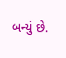બન્યું છે.